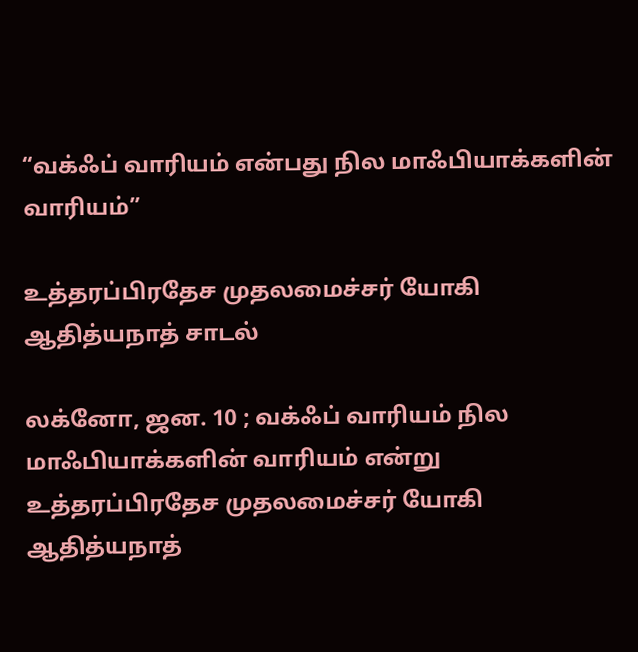“வக்ஃப் வாரியம் என்பது நில மாஃபியாக்களின் வாரியம்”

உத்தரப்பிரதேச முதலமைச்சர் யோகி ஆதித்யநாத் சாடல்

லக்னோ, ஜன. 10 ; வக்ஃப் வாரியம் நில மாஃபியாக்களின் வாரியம் என்று உத்தரப்பிரதேச முதலமைச்சர் யோகி ஆதித்யநாத்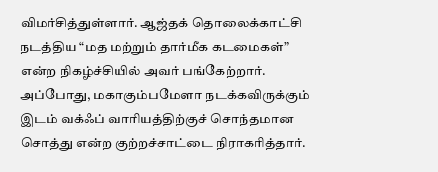விமர்சித்துள்ளார். ஆஜ்தக் தொலைக்காட்சி நடத்திய “மத மற்றும் தார்மீக கடமைகள்” என்ற நிகழ்ச்சியில் அவர் பங்கேற்றார். அப்போது, மகாகும்பமேளா நடக்கவிருக்கும் இடம் வக்ஃப் வாரியத்திற்குச் சொந்தமான சொத்து என்ற குற்றச்சாட்டை நிராகரித்தார்.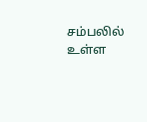சம்பலில் உள்ள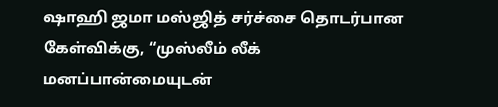ஷாஹி ஜமா மஸ்ஜித் சர்ச்சை தொடர்பான கேள்விக்கு, “முஸ்லீம் லீக் மனப்பான்மையுடன்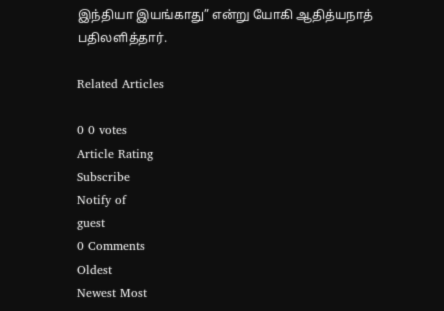இந்தியா இயங்காது” என்று யோகி ஆதித்யநாத் பதிலளித்தார்.

Related Articles

0 0 votes
Article Rating
Subscribe
Notify of
guest
0 Comments
Oldest
Newest Most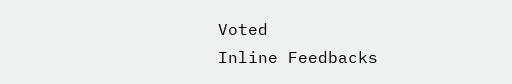Voted
Inline Feedbacks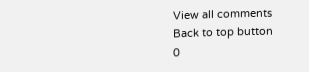View all comments
Back to top button
0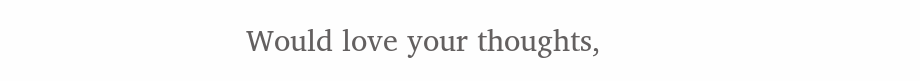Would love your thoughts,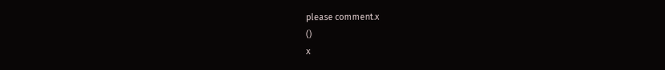please comment.x
()
x